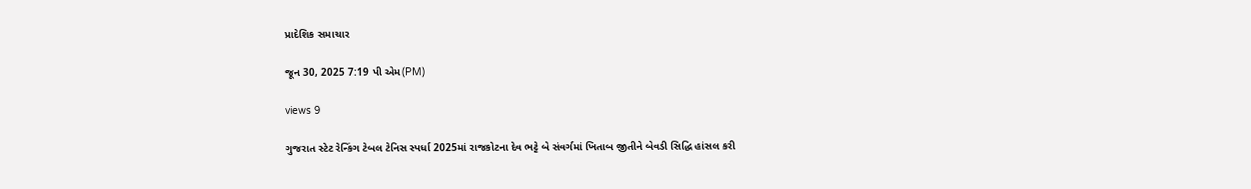પ્રાદેશિક સમાચાર

જૂન 30, 2025 7:19 પી એમ(PM)

views 9

ગુજરાત સ્ટેટ રેન્કિંગ ટેબલ ટેનિસ સ્પર્ધા 2025માં રાજકોટના દેવ ભટ્ટે બે સંવર્ગમાં ખિતાબ જીતીને બેવડી સિદ્ધિ હાંસલ કરી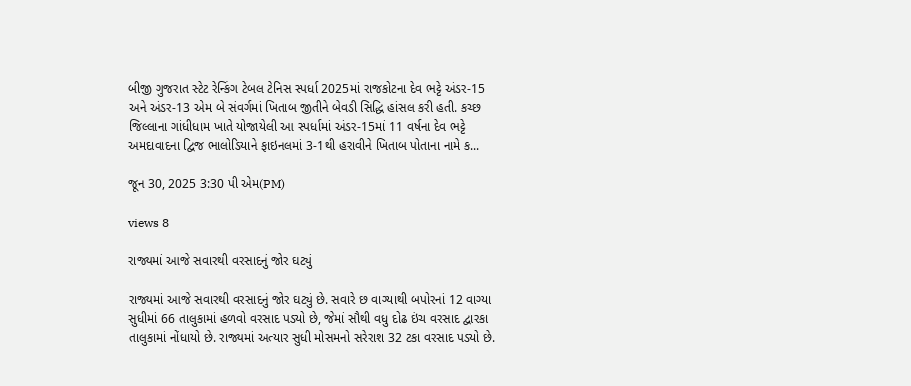બીજી ગુજરાત સ્ટેટ રેન્કિંગ ટેબલ ટેનિસ સ્પર્ધા 2025માં રાજકોટના દેવ ભટ્ટે અંડર-15 અને અંડર-13 એમ બે સંવર્ગમાં ખિતાબ જીતીને બેવડી સિદ્ધિ હાંસલ કરી હતી. કચ્છ જિલ્લાના ગાંધીધામ ખાતે યોજાયેલી આ સ્પર્ધામાં અંડર-15માં 11 વર્ષના દેવ ભટ્ટે અમદાવાદના દ્વિજ ભાલોડિયાને ફાઇનલમાં 3-1થી હરાવીને ખિતાબ પોતાના નામે ક...

જૂન 30, 2025 3:30 પી એમ(PM)

views 8

રાજ્યમાં આજે સવારથી વરસાદનું જોર ઘટ્યું

રાજ્યમાં આજે સવારથી વરસાદનું જોર ઘટ્યું છે. સવારે છ વાગ્યાથી બપોરનાં 12 વાગ્યા સુધીમાં 66 તાલુકામાં હળવો વરસાદ પડ્યો છે, જેમાં સૌથી વધુ દોઢ ઇંચ વરસાદ દ્વારકા તાલુકામાં નોંધાયો છે. રાજ્યમાં અત્યાર સુધી મોસમનો સરેરાશ 32 ટકા વરસાદ પડ્યો છે.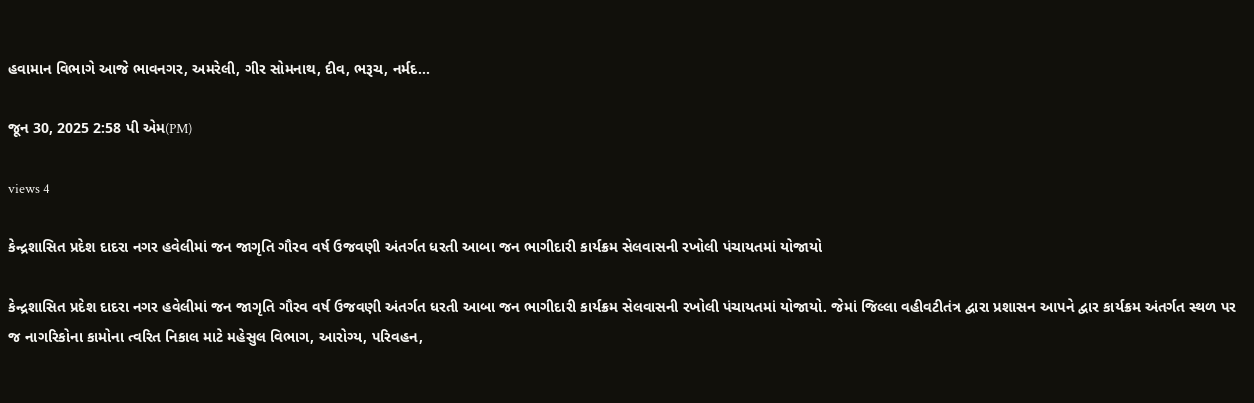હવામાન વિભાગે આજે ભાવનગર, અમરેલી, ગીર સોમનાથ, દીવ, ભરૂચ, નર્મદ...

જૂન 30, 2025 2:58 પી એમ(PM)

views 4

કેન્દ્રશાસિત પ્રદેશ દાદરા નગર હવેલીમાં જન જાગૃતિ ગૌરવ વર્ષ ઉજવણી અંતર્ગત ધરતી આબા જન ભાગીદારી કાર્યક્રમ સેલવાસની રખોલી પંચાયતમાં યોજાયો

કેન્દ્રશાસિત પ્રદેશ દાદરા નગર હવેલીમાં જન જાગૃતિ ગૌરવ વર્ષ ઉજવણી અંતર્ગત ધરતી આબા જન ભાગીદારી કાર્યક્રમ સેલવાસની રખોલી પંચાયતમાં યોજાયો. જેમાં જિલ્લા વહીવટીતંત્ર દ્વારા પ્રશાસન આપને દ્વાર કાર્યક્રમ અંતર્ગત સ્થળ પર જ નાગરિકોના કામોના ત્વરિત નિકાલ માટે મહેસુલ વિભાગ, આરોગ્ય, પરિવહન,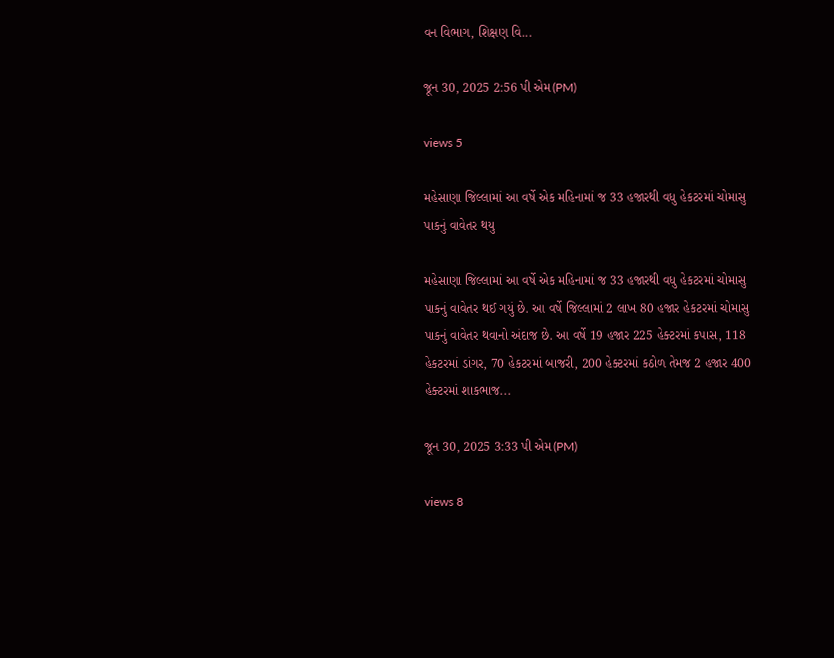વન વિભાગ, શિક્ષણ વિ...

જૂન 30, 2025 2:56 પી એમ(PM)

views 5

મહેસાણા જિલ્લામાં આ વર્ષે એક મહિનામાં જ 33 હજારથી વધુ હેકટરમાં ચોમાસુ પાકનું વાવેતર થયુ

મહેસાણા જિલ્લામાં આ વર્ષે એક મહિનામાં જ 33 હજારથી વધુ હેકટરમાં ચોમાસુ પાકનું વાવેતર થઈ ગયું છે. આ વર્ષે જિલ્લામાં 2 લાખ 80 હજાર હેકટરમાં ચોમાસુ પાકનું વાવેતર થવાનો અંદાજ છે. આ વર્ષે 19 હજાર 225 હેક્ટરમાં કપાસ, 118 હેકટરમાં ડાંગર, 70 હેકટરમાં બાજરી, 200 હેક્ટરમાં કઠોળ તેમજ 2 હજાર 400 હેક્ટરમાં શાકભાજ...

જૂન 30, 2025 3:33 પી એમ(PM)

views 8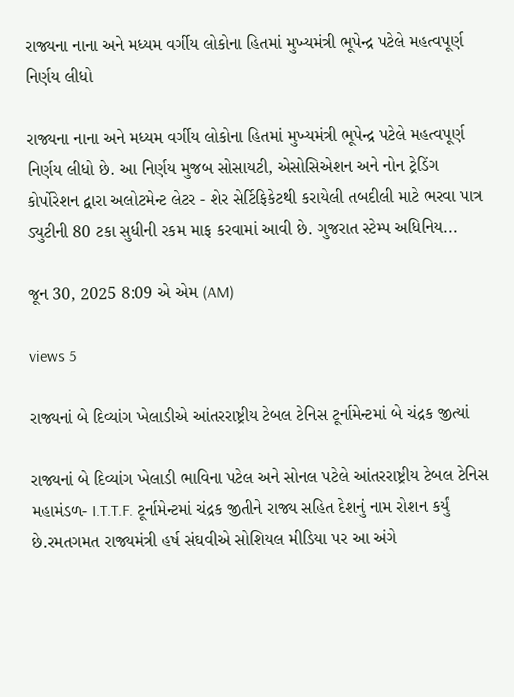રાજ્યના નાના અને મધ્યમ વર્ગીય લોકોના હિતમાં મુખ્યમંત્રી ભૂપેન્દ્ર પટેલે મહત્વપૂર્ણ નિર્ણય લીધો

રાજ્યના નાના અને મધ્યમ વર્ગીય લોકોના હિતમાં મુખ્યમંત્રી ભૂપેન્દ્ર પટેલે મહત્વપૂર્ણ નિર્ણય લીધો છે. આ નિર્ણય મુજબ સોસાયટી, એસોસિએશન અને નોન ટ્રેડિંગ કોર્પોરેશન દ્વારા અલોટમેન્ટ લેટર - શેર સેર્ટિફિકેટથી કરાયેલી તબદીલી માટે ભરવા પાત્ર ડ્યુટીની 80 ટકા સુધીની રકમ માફ કરવામાં આવી છે. ગુજરાત સ્ટેમ્પ અધિનિય...

જૂન 30, 2025 8:09 એ એમ (AM)

views 5

રાજ્યનાં બે દિવ્યાંગ ખેલાડીએ આંતરરાષ્ટ્રીય ટેબલ ટેનિસ ટૂર્નામેન્ટમાં બે ચંદ્રક જીત્યાં

રાજ્યનાં બે દિવ્યાંગ ખેલાડી ભાવિના પટેલ અને સોનલ પટેલે આંતરરાષ્ટ્રીય ટેબલ ટેનિસ મહામંડળ- I.T.T.F. ટૂર્નામેન્ટમાં ચંદ્રક જીતીને રાજ્ય સહિત દેશનું નામ રોશન કર્યું છે.રમતગમત રાજ્યમંત્રી હર્ષ સંઘવીએ સોશિયલ મીડિયા પર આ અંગે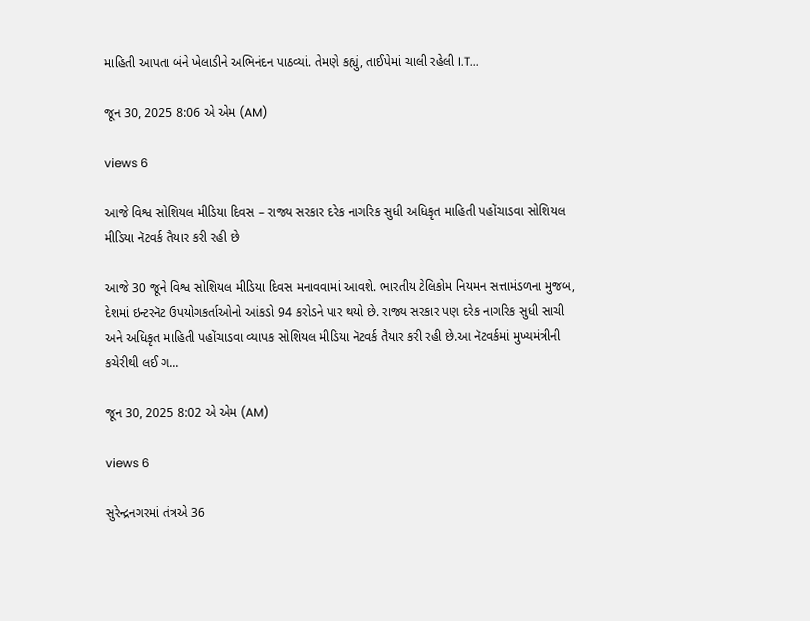માહિતી આપતા બંને ખેલાડીને અભિનંદન પાઠવ્યાં. તેમણે કહ્યું, તાઈપેમાં ચાલી રહેલી I.T...

જૂન 30, 2025 8:06 એ એમ (AM)

views 6

આજે વિશ્વ સોશિયલ મીડિયા દિવસ – રાજ્ય સરકાર દરેક નાગરિક સુધી અધિકૃત માહિતી પહોંચાડવા સોશિયલ મીડિયા નૅટવર્ક તૈયાર કરી રહી છે

આજે 30 જૂને વિશ્વ સોશિયલ મીડિયા દિવસ મનાવવામાં આવશે. ભારતીય ટેલિકોમ નિયમન સત્તામંડળના મુજબ, દેશમાં ઇન્ટરનૅટ ઉપયોગકર્તાઓનો આંકડો 94 કરોડને પાર થયો છે. રાજ્ય સરકાર પણ દરેક નાગરિક સુધી સાચી અને અધિકૃત માહિતી પહોંચાડવા વ્યાપક સોશિયલ મીડિયા નૅટવર્ક તૈયાર કરી રહી છે.આ નૅટવર્કમાં મુખ્યમંત્રીની કચેરીથી લઈ ગ...

જૂન 30, 2025 8:02 એ એમ (AM)

views 6

સુરેન્દ્રનગરમાં તંત્રએ 36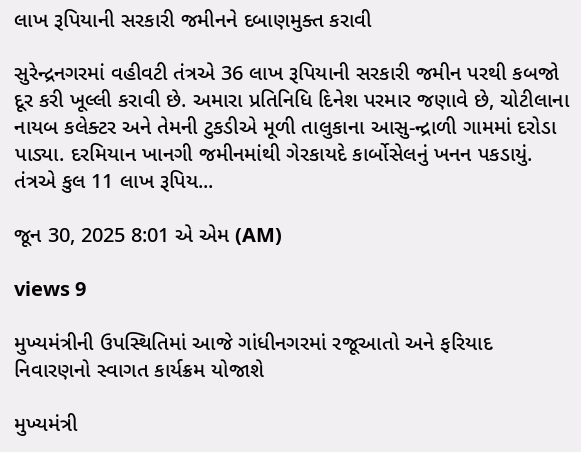લાખ રૂપિયાની સરકારી જમીનને દબાણમુક્ત કરાવી

સુરેન્દ્રનગરમાં વહીવટી તંત્રએ 36 લાખ રૂપિયાની સરકારી જમીન પરથી કબજો દૂર કરી ખૂલ્લી કરાવી છે. અમારા પ્રતિનિધિ દિનેશ પરમાર જણાવે છે, ચોટીલાના નાયબ કલેક્ટર અને તેમની ટુકડીએ મૂળી તાલુકાના આસુ-ન્દ્રાળી ગામમાં દરોડા પાડ્યા. દરમિયાન ખાનગી જમીનમાંથી ગેરકાયદે કાર્બોસેલનું ખનન પકડાયું. તંત્રએ કુલ 11 લાખ રૂપિય...

જૂન 30, 2025 8:01 એ એમ (AM)

views 9

મુખ્યમંત્રીની ઉપસ્થિતિમાં આજે ગાંધીનગરમાં રજૂઆતો અને ફરિયાદ નિવારણનો સ્વાગત કાર્યક્રમ યોજાશે

મુખ્યમંત્રી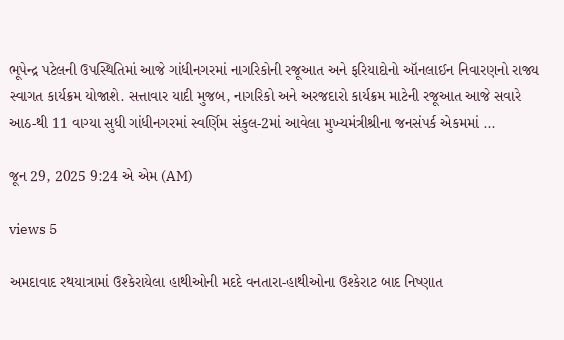ભૂપેન્દ્ર પટેલની ઉપસ્થિતિમાં આજે ગાંધીનગરમાં નાગરિકોની રજૂઆત અને ફરિયાદોનો ઑનલાઈન નિવારણનો રાજ્ય સ્વાગત કાર્યક્રમ યોજાશે. સત્તાવાર યાદી મુજબ, નાગરિકો અને અરજદારો કાર્યક્રમ માટેની રજૂઆત આજે સવારે આઠ-થી 11 વાગ્યા સુધી ગાંધીનગરમાં સ્વર્ણિમ સંકુલ-2માં આવેલા મુખ્યમંત્રીશ્રીના જનસંપર્ક એકમમાં ...

જૂન 29, 2025 9:24 એ એમ (AM)

views 5

અમદાવાદ રથયાત્રામાં ઉશ્કેરાયેલા હાથીઓની મદદે વનતારા-હાથીઓના ઉશ્કેરાટ બાદ નિષ્ણાત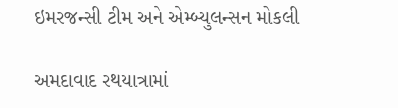ઇમરજન્સી ટીમ અને એમ્બ્યુલન્સન મોકલી

અમદાવાદ રથયાત્રામાં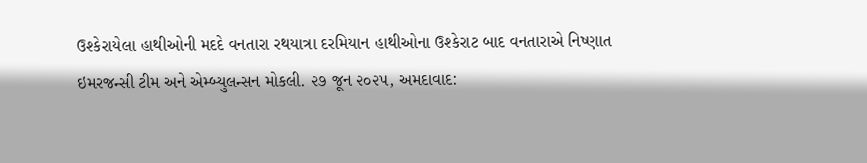ઉશ્કેરાયેલા હાથીઓની મદદે વનતારા રથયાત્રા દરમિયાન હાથીઓના ઉશ્કેરાટ બાદ વનતારાએ નિષ્ણાત ઇમરજન્સી ટીમ અને એમ્બ્યુલન્સન મોકલી. ૨૭ જૂન ૨૦૨૫, અમદાવાદ: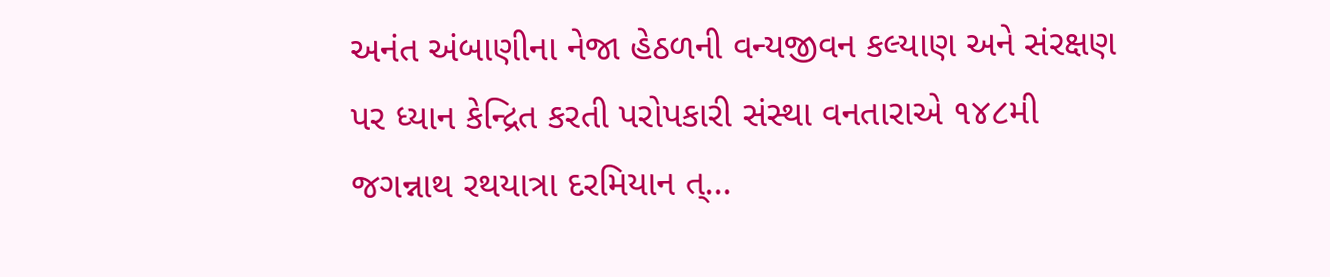અનંત અંબાણીના નેજા હેઠળની વન્યજીવન કલ્યાણ અને સંરક્ષણ પર ધ્યાન કેન્દ્રિત કરતી પરોપકારી સંસ્થા વનતારાએ ૧૪૮મી જગન્નાથ રથયાત્રા દરમિયાન ત્...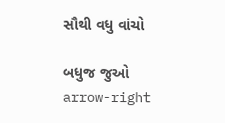સૌથી વધુ વાંચો

બધુજ જુઓ arrow-right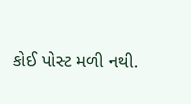કોઈ પોસ્ટ મળી નથી.